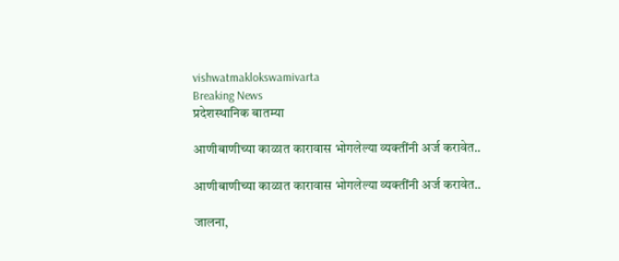vishwatmaklokswamivarta
Breaking News
प्रदेशस्थानिक बातम्या

आणीबाणीच्‍या काळात कारावास भोगलेल्या व्‍यक्‍तींनी अर्ज करावेत..

आणीबाणीच्‍या काळात कारावास भोगलेल्या व्‍यक्‍तींनी अर्ज करावेत..

जालना,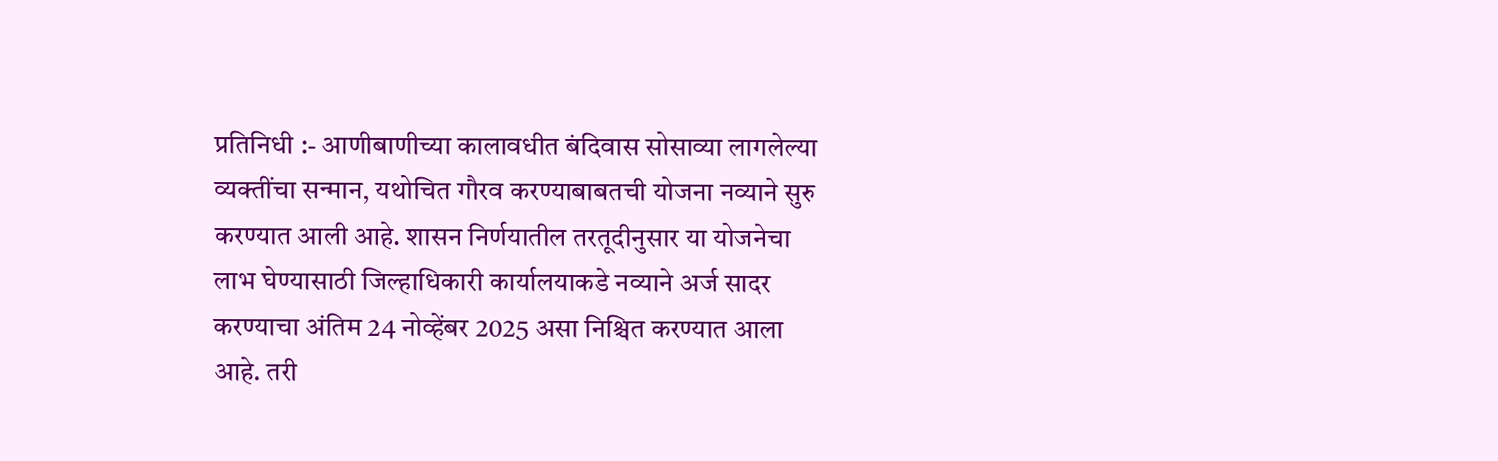प्रतिनिधी :- आणीबाणीच्या कालावधीत बंदिवास सोसाव्या लागलेल्या व्यक्तींचा सन्मान, यथोचित गौरव करण्याबाबतची योजना नव्याने सुरु करण्यात आली आहे. शासन निर्णयातील तरतूदीनुसार या योजनेचा लाभ घेण्यासाठी जिल्‍हाधिकारी कार्यालयाकडे नव्याने अर्ज सादर करण्याचा अंतिम 24 नोव्हेंबर 2025 असा निश्चित करण्यात आला आहे. तरी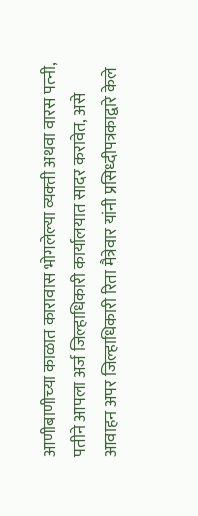आणीबाणीच्‍या काळात कारावास भोगलेल्या व्‍यक्‍ती अथवा वारस पत्‍नी, पतीने आपला अर्ज जिल्हाधिकारी कार्यालयात सादर करावेत, असे आवाहन अपर जिल्हाधिकारी रिता मैत्रेवार यांनी प्रसिध्दीपत्रकाद्वारे केले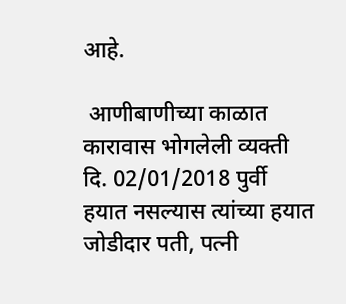आहे.

 आणीबाणीच्या काळात कारावास भोगलेली व्यक्ती दि. 02/01/2018 पुर्वी हयात नसल्यास त्‍यांच्‍या हयात जोडीदार पती, पत्नी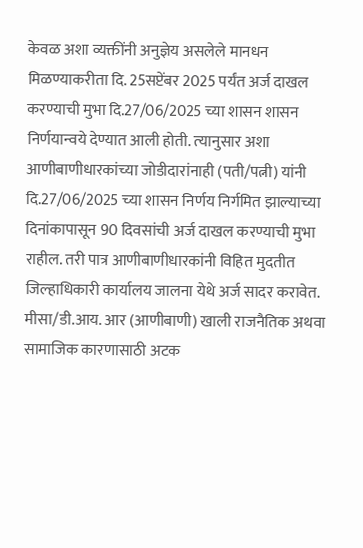केवळ अशा व्यक्तींनी अनुज्ञेय असलेले मानधन मिळण्‍याकरीता दि. 25सप्टेंबर 2025 पर्यंत अर्ज दाखल करण्याची मुभा दि.27/06/2025 च्या शासन शासन निर्णयान्‍वये देण्यात आली होती. त्‍यानुसार अशा आणीबाणीधारकांच्या जोडीदारांनाही (पती/पत्नी) यांनी दि.27/06/2025 च्‍या शासन निर्णय निर्गमित झाल्याच्या दिनांकापासून 90 दिवसांची अर्ज दाखल करण्याची मुभा राहील. तरी पात्र आणीबाणीधारकांनी विहित मुदतीत जिल्‍हाधिकारी कार्यालय जालना येथे अर्ज सादर करावेत. मीसा/डी.आय. आर (आणीबाणी) खाली राजनैतिक अथवा सामाजिक कारणासाठी अटक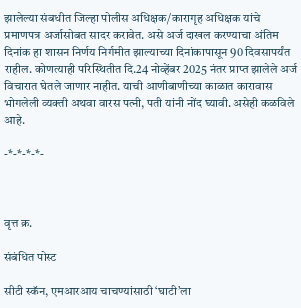झालेल्या संबधीत जिल्हा पोलीस अधिक्षक/कारागृह अधिक्षक यांचे प्रमाणपत्र अर्जासोबत सादर करावेत. असे अर्ज दाखल करण्याचा अंतिम दिनांक हा शासन निर्णय निर्गमीत झाल्याच्या दिनांकापासून 90 दिवसापर्यंत राहील. कोणत्याही परिस्थितीत दि.24 नोव्हेंबर 2025 नंतर प्राप्त झालेले अर्ज विचारात घेतले जाणार नाहीत. याची आणीबाणीच्‍या काळात कारावास भोगलेली व्‍यक्‍ती अथवा वारस पत्‍नी, पती यांनी नोंद घ्‍यावी. असेही कळविले आहे.

-*-*-*-*-



वृत्त क्र.

संबंधित पोस्ट

सीटी स्कॅन, एमआरआय चाचण्यांसाठी ‘घाटी’ला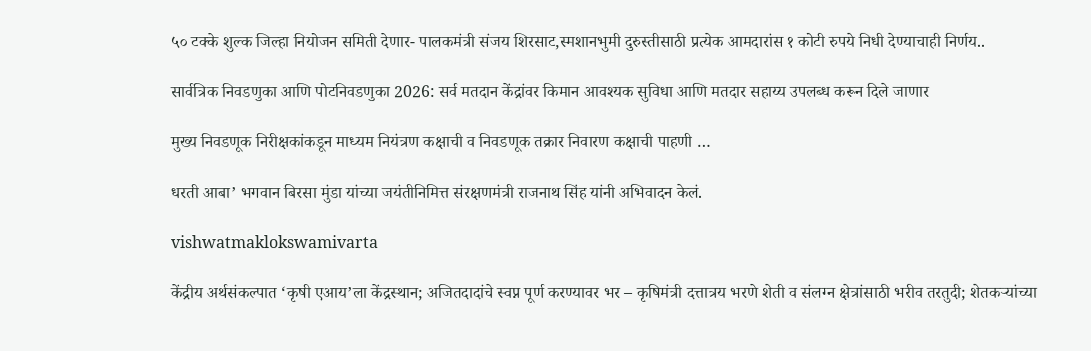५० टक्के शुल्क जिल्हा नियोजन समिती देणार- पालकमंत्री संजय शिरसाट,स्मशानभुमी दुरुस्तीसाठी प्रत्येक आमदारांस १ कोटी रुपये निधी देण्याचाही निर्णय..

सार्वत्रिक निवडणुका आणि पोटनिवडणुका 2026: सर्व मतदान केंद्रांवर किमान आवश्यक सुविधा आणि मतदार सहाय्य उपलब्ध करून दिले जाणार

मुख्य निवडणूक निरीक्षकांकडून माध्यम नियंत्रण कक्षाची व निवडणूक तक्रार निवारण कक्षाची पाहणी …

धरती आबा’ भगवान बिरसा मुंडा यांच्या जयंतीनिमित्त संरक्षणमंत्री राजनाथ सिंह यांनी अभिवादन केलं.

vishwatmaklokswamivarta

केंद्रीय अर्थसंकल्पात ‘कृषी एआय’ला केंद्रस्थान; अजितदादांचे स्वप्न पूर्ण करण्यावर भर – कृषिमंत्री दत्तात्रय भरणे शेती व संलग्न क्षेत्रांसाठी भरीव तरतुदी; शेतकऱ्यांच्या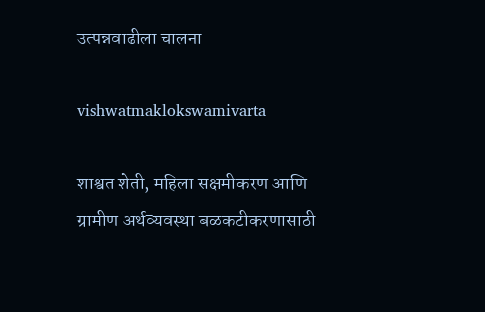उत्पन्नवाढीला चालना

vishwatmaklokswamivarta

शाश्वत शेती, महिला सक्षमीकरण आणि ग्रामीण अर्थव्यवस्था बळकटीकरणासाठी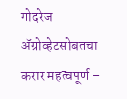गोदरेज ॲग्रोव्हेटसोबतचा करार महत्वपूर्ण –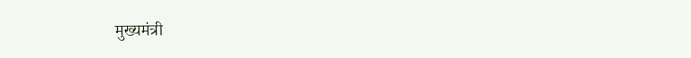मुख्यमंत्री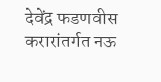देवेंद्र फडणवीस करारांतर्गत नऊ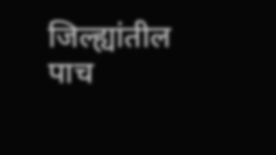जिल्ह्यांतील पाच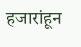हजारांहून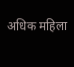अधिक महिला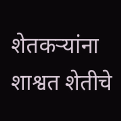शेतकऱ्यांना शाश्वत शेतीचे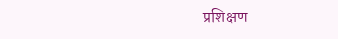प्रशिक्षण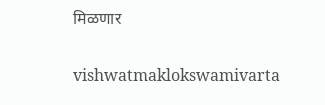मिळणार

vishwatmaklokswamivarta